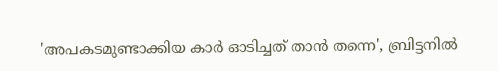'അപകടമുണ്ടാക്കിയ കാർ ഓടിച്ചത് താൻ തന്നെ', ബ്രിട്ടനിൽ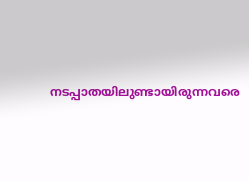നടപ്പാതയിലുണ്ടായിരുന്നവരെ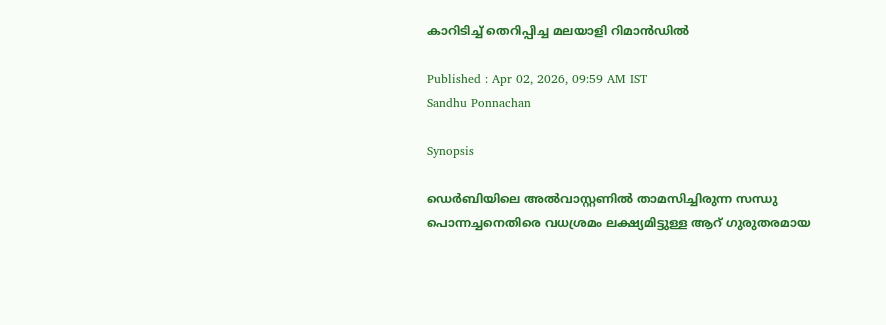കാറിടിച്ച് തെറിപ്പിച്ച മലയാളി റിമാൻഡിൽ

Published : Apr 02, 2026, 09:59 AM IST
Sandhu Ponnachan

Synopsis

ഡെർബിയിലെ അൽവാസ്റ്റണിൽ താമസിച്ചിരുന്ന സന്ധു പൊന്നച്ചനെതിരെ വധശ്രമം ലക്ഷ്യമിട്ടുള്ള ആറ് ഗുരുതരമായ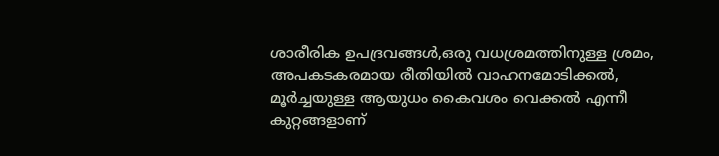ശാരീരിക ഉപദ്രവങ്ങൾ,ഒരു വധശ്രമത്തിനുള്ള ശ്രമം, അപകടകരമായ രീതിയിൽ വാഹനമോടിക്കൽ, മൂർച്ചയുള്ള ആയുധം കൈവശം വെക്കൽ എന്നീ കുറ്റങ്ങളാണ്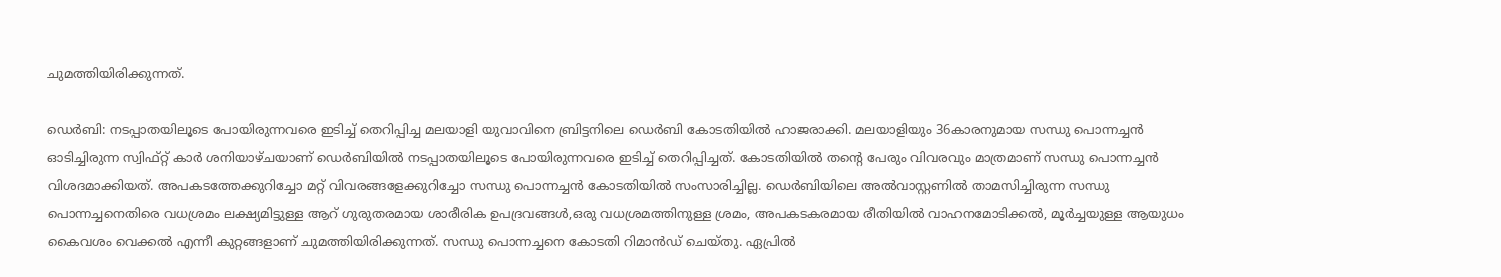ചുമത്തിയിരിക്കുന്നത്.

ഡെർബി: നടപ്പാതയിലൂടെ പോയിരുന്നവരെ ഇടിച്ച് തെറിപ്പിച്ച മലയാളി യുവാവിനെ ബ്രിട്ടനിലെ ഡെർബി കോടതിയിൽ ഹാജരാക്കി. മലയാളിയും 36കാരനുമായ സന്ധു പൊന്നച്ചൻ ഓടിച്ചിരുന്ന സ്വിഫ്റ്റ് കാർ ശനിയാഴ്ചയാണ് ഡെർബിയിൽ നടപ്പാതയിലൂടെ പോയിരുന്നവരെ ഇടിച്ച് തെറിപ്പിച്ചത്. കോടതിയിൽ തന്റെ പേരും വിവരവും മാത്രമാണ് സന്ധു പൊന്നച്ചൻ വിശദമാക്കിയത്. അപകടത്തേക്കുറിച്ചോ മറ്റ് വിവരങ്ങളേക്കുറിച്ചോ സന്ധു പൊന്നച്ചൻ കോടതിയിൽ സംസാരിച്ചില്ല. ഡെർബിയിലെ അൽവാസ്റ്റണിൽ താമസിച്ചിരുന്ന സന്ധു പൊന്നച്ചനെതിരെ വധശ്രമം ലക്ഷ്യമിട്ടുള്ള ആറ് ഗുരുതരമായ ശാരീരിക ഉപദ്രവങ്ങൾ,ഒരു വധശ്രമത്തിനുള്ള ശ്രമം, അപകടകരമായ രീതിയിൽ വാഹനമോടിക്കൽ, മൂർച്ചയുള്ള ആയുധം കൈവശം വെക്കൽ എന്നീ കുറ്റങ്ങളാണ് ചുമത്തിയിരിക്കുന്നത്. സന്ധു പൊന്നച്ചനെ കോടതി റിമാൻഡ് ചെയ്തു. ഏപ്രിൽ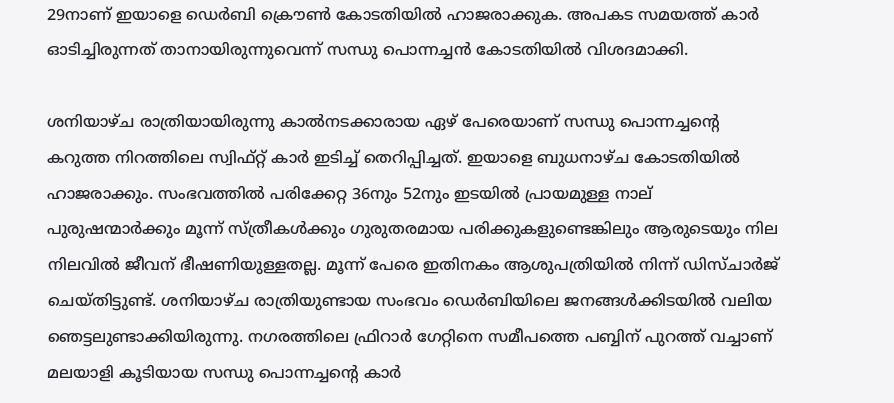29നാണ് ഇയാളെ ഡെർബി ക്രൌൺ കോടതിയിൽ ഹാജരാക്കുക. അപകട സമയത്ത് കാർ ഓടിച്ചിരുന്നത് താനായിരുന്നുവെന്ന് സന്ധു പൊന്നച്ചൻ കോടതിയിൽ വിശദമാക്കി.

ശനിയാഴ്ച രാത്രിയായിരുന്നു കാൽനടക്കാരായ ഏഴ് പേരെയാണ് സന്ധു പൊന്നച്ചന്റെ കറുത്ത നിറത്തിലെ സ്വിഫ്റ്റ് കാർ ഇടിച്ച് തെറിപ്പിച്ചത്. ഇയാളെ ബുധനാഴ്ച കോടതിയിൽ ഹാജരാക്കും. സംഭവത്തിൽ പരിക്കേറ്റ 36നും 52നും ഇടയിൽ പ്രായമുള്ള നാല് പുരുഷന്മാർക്കും മൂന്ന് സ്ത്രീകൾക്കും ഗുരുതരമായ പരിക്കുകളുണ്ടെങ്കിലും ആരുടെയും നില നിലവിൽ ജീവന് ഭീഷണിയുള്ളതല്ല. മൂന്ന് പേരെ ഇതിനകം ആശുപത്രിയിൽ നിന്ന് ഡിസ്ചാർജ് ചെയ്തിട്ടുണ്ട്. ശനിയാഴ്ച രാത്രിയുണ്ടായ സംഭവം ഡെർബിയിലെ ജനങ്ങൾക്കിടയിൽ വലിയ ഞെട്ടലുണ്ടാക്കിയിരുന്നു. നഗരത്തിലെ ഫ്രിറാർ ഗേറ്റിനെ സമീപത്തെ പബ്ബിന് പുറത്ത് വച്ചാണ് മലയാളി കൂടിയായ സന്ധു പൊന്നച്ചന്റെ കാർ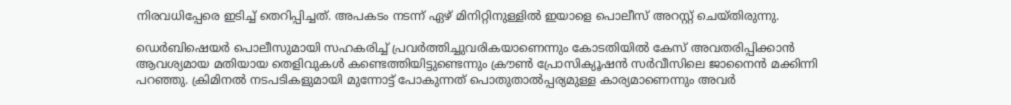നിരവധിപ്പേരെ ഇടിച്ച് തെറിപ്പിച്ചത്. അപകടം നടന്ന് ഏഴ് മിനിറ്റിനുള്ളിൽ ഇയാളെ പൊലീസ് അറസ്റ്റ് ചെയ്തിരുന്നു.

ഡെർബിഷെയർ പൊലീസുമായി സഹകരിച്ച് പ്രവർത്തിച്ചുവരികയാണെന്നും കോടതിയിൽ കേസ് അവതരിപ്പിക്കാൻ ആവശ്യമായ മതിയായ തെളിവുകൾ കണ്ടെത്തിയിട്ടുണ്ടെന്നും ക്രൗൺ പ്രോസിക്യൂഷൻ സർവീസിലെ ജാനൈൻ മക്കിന്നി പറഞ്ഞു. ക്രിമിനൽ നടപടികളുമായി മുന്നോട്ട് പോകുന്നത് പൊതുതാൽപ്പര്യമുള്ള കാര്യമാണെന്നും അവർ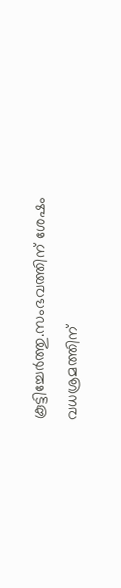കൂട്ടിച്ചേർത്തു.സംഭവത്തിന് ശേഷം വധശ്രമത്തിന്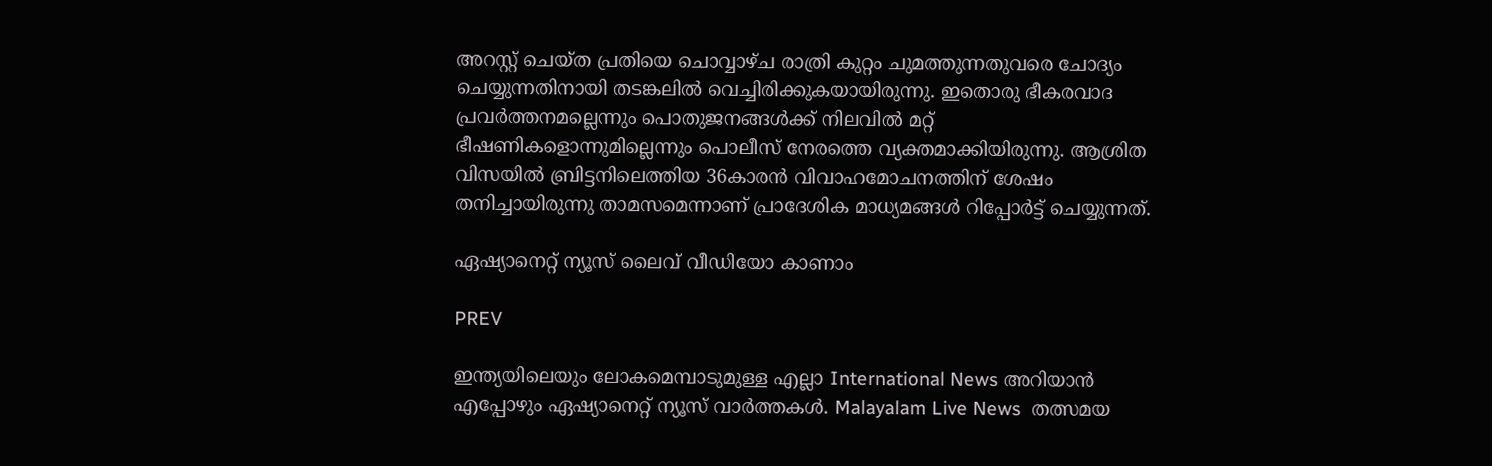അറസ്റ്റ് ചെയ്ത പ്രതിയെ ചൊവ്വാഴ്ച രാത്രി കുറ്റം ചുമത്തുന്നതുവരെ ചോദ്യം ചെയ്യുന്നതിനായി തടങ്കലിൽ വെച്ചിരിക്കുകയായിരുന്നു. ഇതൊരു ഭീകരവാദ പ്രവർത്തനമല്ലെന്നും പൊതുജനങ്ങൾക്ക് നിലവിൽ മറ്റ് ഭീഷണികളൊന്നുമില്ലെന്നും പൊലീസ് നേരത്തെ വ്യക്തമാക്കിയിരുന്നു. ആശ്രിത വിസയിൽ ബ്രിട്ടനിലെത്തിയ 36കാരൻ വിവാഹമോചനത്തിന് ശേഷം തനിച്ചായിരുന്നു താമസമെന്നാണ് പ്രാദേശിക മാധ്യമങ്ങൾ റിപ്പോർട്ട് ചെയ്യുന്നത്.

ഏഷ്യാനെറ്റ് ന്യൂസ് ലൈവ് വീഡിയോ കാണാം

PREV

ഇന്ത്യയിലെയും ലോകമെമ്പാടുമുള്ള എല്ലാ International News അറിയാൻ എപ്പോഴും ഏഷ്യാനെറ്റ് ന്യൂസ് വാർത്തകൾ. Malayalam Live News  തത്സമയ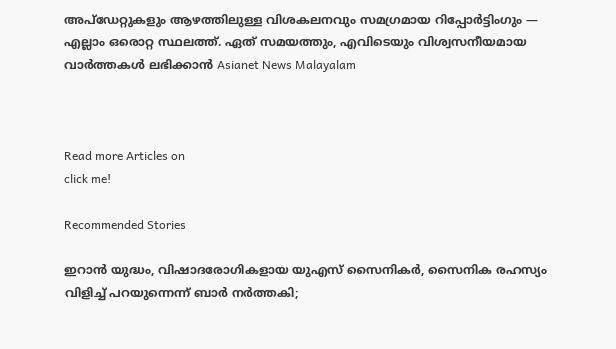അപ്‌ഡേറ്റുകളും ആഴത്തിലുള്ള വിശകലനവും സമഗ്രമായ റിപ്പോർട്ടിംഗും — എല്ലാം ഒരൊറ്റ സ്ഥലത്ത്. ഏത് സമയത്തും, എവിടെയും വിശ്വസനീയമായ വാർത്തകൾ ലഭിക്കാൻ Asianet News Malayalam



Read more Articles on
click me!

Recommended Stories

ഇറാൻ യുദ്ധം, വിഷാദരോഗികളായ യുഎസ് സൈനികർ, സൈനിക രഹസ്യം വിളിച്ച് പറയുന്നെന്ന് ബാർ നർത്തകി;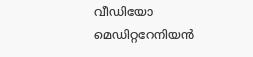വീഡിയോ
മെഡിറ്ററേനിയൻ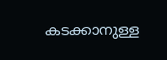കടക്കാനുള്ള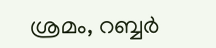ശ്രമം, റബ്ബർ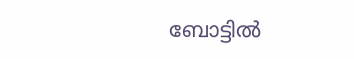ബോട്ടിൽ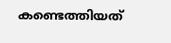കണ്ടെത്തിയത്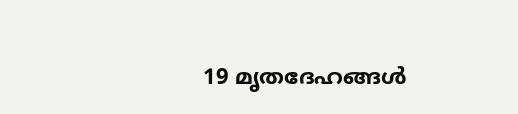19 മൃതദേഹങ്ങൾ